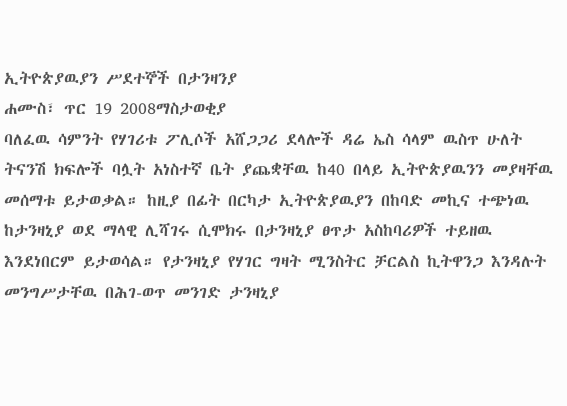ኢትዮጵያዉያን ሥደተኞች በታንዛንያ
ሐሙስ፣ ጥር 19 2008ማስታወቂያ
ባለፈዉ ሳምንት የሃገሪቱ ፖሊሶች አሸጋጋሪ ደላሎች ዳሬ ኤስ ሳላም ዉስጥ ሁለት ትናንሽ ክፍሎች ባሏት አነስተኛ ቤት ያጨቋቸዉ ከ40 በላይ ኢትዮጵያዉንን መያዛቸዉ መሰማቱ ይታወቃል። ከዚያ በፊት በርካታ ኢትዮጵያዉያን በከባድ መኪና ተጭነዉ ከታንዛኒያ ወደ ማላዊ ሊሻገሩ ሲሞክሩ በታንዛኒያ ፀጥታ አስከባሪዎች ተይዘዉ እንደነበርም ይታወሳል። የታንዛኒያ የሃገር ግዛት ሚንስትር ቻርልስ ኪትዋንጋ እንዳሉት መንግሥታቸዉ በሕገ-ወጥ መንገድ ታንዛኒያ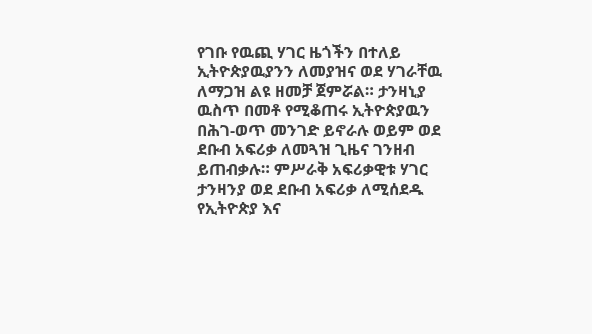የገቡ የዉጪ ሃገር ዜጎችን በተለይ ኢትዮጵያዉያንን ለመያዝና ወደ ሃገራቸዉ ለማጋዝ ልዩ ዘመቻ ጀምሯል። ታንዛኒያ ዉስጥ በመቶ የሚቆጠሩ ኢትዮጵያዉን በሕገ-ወጥ መንገድ ይኖራሉ ወይም ወደ ደቡብ አፍሪቃ ለመጓዝ ጊዜና ገንዘብ ይጠብቃሉ። ምሥራቅ አፍሪቃዊቱ ሃገር ታንዛንያ ወደ ደቡብ አፍሪቃ ለሚሰደዱ የኢትዮጵያ እና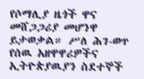የሶማሊያ ዜጎች ዋና መሸጋጋሪያ መሆንዋ ይታወቃል። ሥለ ሕገ-ወጥ የሰዉ አዘዋዋሪዎችና ኢትዮጵያዉያን ስደተኞች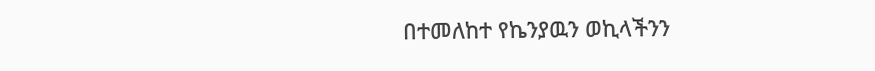በተመለከተ የኬንያዉን ወኪላችንን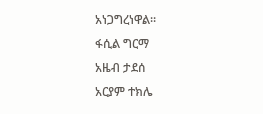አነጋግረነዋል።
ፋሲል ግርማ
አዜብ ታደሰ
አርያም ተክሌ